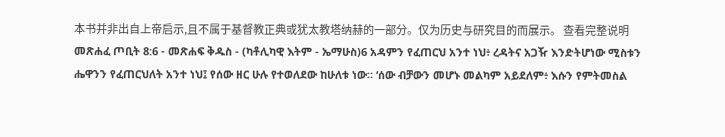本书并非出自上帝启示,且不属于基督教正典或犹太教塔纳赫的一部分。仅为历史与研究目的而展示。 查看完整说明 መጽሐፈ ጦቢት 8:6 - መጽሐፍ ቅዱስ - (ካቶሊካዊ እትም - ኤማሁስ)6 አዳምን የፈጠርህ አንተ ነህ፥ ረዳትና አጋዥ እንድትሆነው ሚስቱን ሔዋንን የፈጠርህለት አንተ ነህ፤ የሰው ዘር ሁሉ የተወለደው ከሁለቱ ነው። ‘ሰው ብቻውን መሆኑ መልካም አይደለም፥ እሱን የምትመስል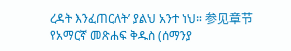ረዳት እንፈጠርለት’ ያልህ አንተ ነህ። 参见章节የአማርኛ መጽሐፍ ቅዱስ (ሰማንያ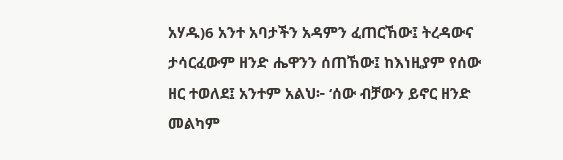አሃዱ)6 አንተ አባታችን አዳምን ፈጠርኸው፤ ትረዳውና ታሳርፈውም ዘንድ ሔዋንን ሰጠኸው፤ ከእነዚያም የሰው ዘር ተወለደ፤ አንተም አልህ፦ ‘ሰው ብቻውን ይኖር ዘንድ መልካም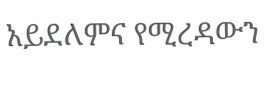አይደለምና የሚረዳውን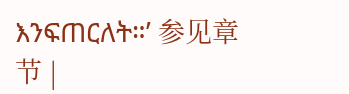እንፍጠርለት።’ 参见章节 |